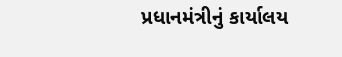પ્રધાનમંત્રીનું કાર્યાલય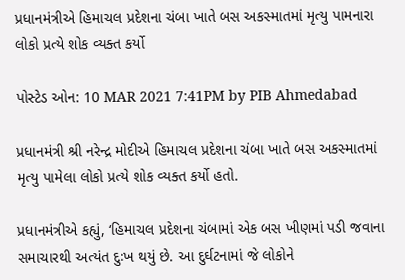પ્રધાનમંત્રીએ હિમાચલ પ્રદેશના ચંબા ખાતે બસ અકસ્માતમાં મૃત્યુ પામનારા લોકો પ્રત્યે શોક વ્યક્ત કર્યો

પોસ્ટેડ ઓન: 10 MAR 2021 7:41PM by PIB Ahmedabad

પ્રધાનમંત્રી શ્રી નરેન્દ્ર મોદીએ હિમાચલ પ્રદેશના ચંબા ખાતે બસ અકસ્માતમાં મૃત્યુ પામેલા લોકો પ્રત્યે શોક વ્યક્ત કર્યો હતો.

પ્રધાનમંત્રીએ કહ્યું, ‘હિમાચલ પ્રદેશના ચંબામાં એક બસ ખીણમાં પડી જવાના સમાચારથી અત્યંત દુઃખ થયું છે. આ દુર્ઘટનામાં જે લોકોને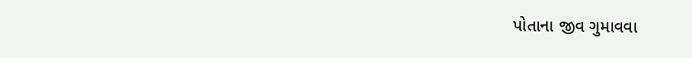પોતાના જીવ ગુમાવવા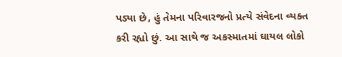પડ્યા છે, હું તેમના પરિવારજનો પ્રત્યે સંવેદના વ્યક્ત કરી રહ્યો છું. આ સાથે જ અકસ્માતમાં ઘાયલ લોકો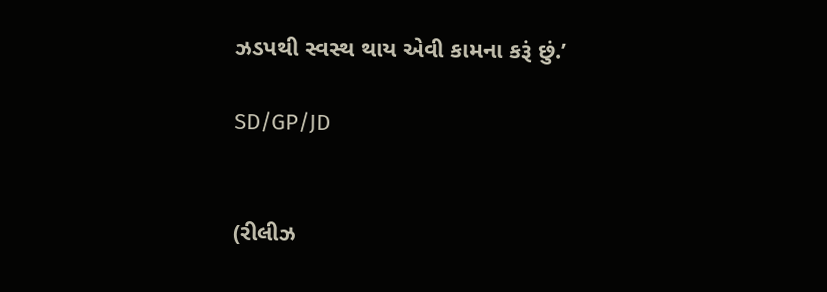ઝડપથી સ્વસ્થ થાય એવી કામના કરૂં છું.’

SD/GP/JD


(રીલીઝ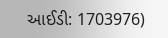આઈડી: 1703976)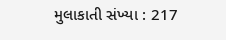મુલાકાતી સંખ્યા : 217